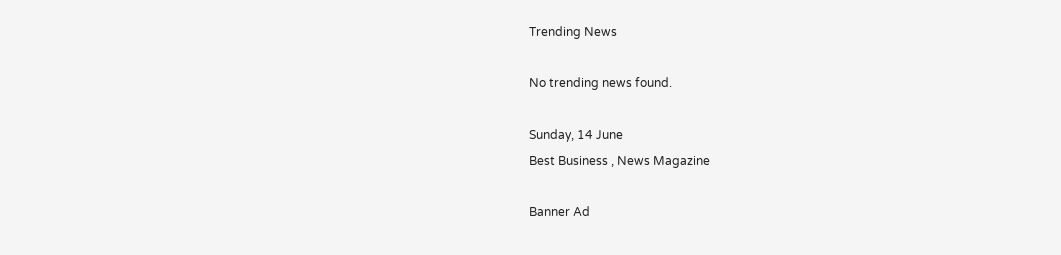Trending News

No trending news found.

Sunday, 14 June
Best Business , News Magazine

Banner Ad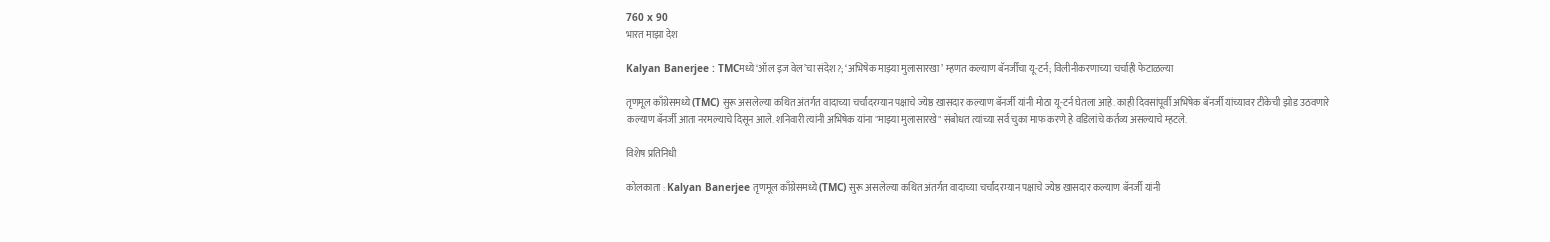760 x 90
भारत माझा देश

Kalyan Banerjee : TMCमध्ये ‘ऑल इज वेल’चा संदेश?; ‘अभिषेक माझ्या मुलासारखा’ म्हणत कल्याण बॅनर्जींचा यू-टर्न; विलीनीकरणाच्या चर्चाही फेटाळल्या

तृणमूल काँग्रेसमध्ये (TMC) सुरू असलेल्या कथित अंतर्गत वादाच्या चर्चांदरम्यान पक्षाचे ज्येष्ठ खासदार कल्याण बॅनर्जी यांनी मोठा यू-टर्न घेतला आहे. काही दिवसांपूर्वी अभिषेक बॅनर्जी यांच्यावर टीकेची झोड उठवणारे कल्याण बॅनर्जी आता नरमल्याचे दिसून आले. शनिवारी त्यांनी अभिषेक यांना "माझ्या मुलासारखे" संबोधत त्यांच्या सर्व चुका माफ करणे हे वडिलांचे कर्तव्य असल्याचे म्हटले.

विशेष प्रतिनिधी

कोलकाता : Kalyan Banerjee तृणमूल काँग्रेसमध्ये (TMC) सुरू असलेल्या कथित अंतर्गत वादाच्या चर्चांदरम्यान पक्षाचे ज्येष्ठ खासदार कल्याण बॅनर्जी यांनी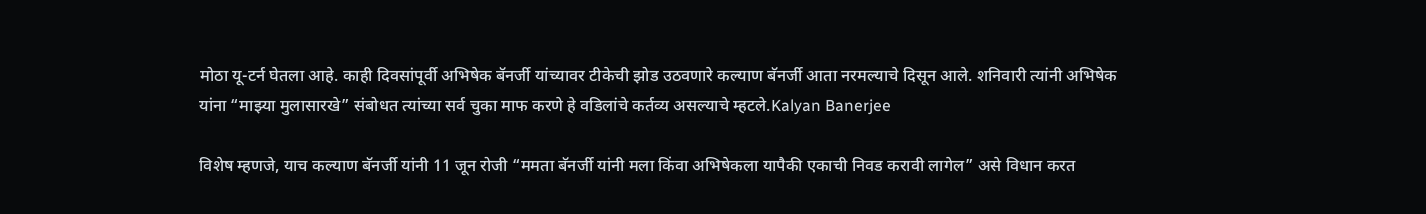मोठा यू-टर्न घेतला आहे. काही दिवसांपूर्वी अभिषेक बॅनर्जी यांच्यावर टीकेची झोड उठवणारे कल्याण बॅनर्जी आता नरमल्याचे दिसून आले. शनिवारी त्यांनी अभिषेक यांना “माझ्या मुलासारखे” संबोधत त्यांच्या सर्व चुका माफ करणे हे वडिलांचे कर्तव्य असल्याचे म्हटले.Kalyan Banerjee

विशेष म्हणजे, याच कल्याण बॅनर्जी यांनी 11 जून रोजी “ममता बॅनर्जी यांनी मला किंवा अभिषेकला यापैकी एकाची निवड करावी लागेल” असे विधान करत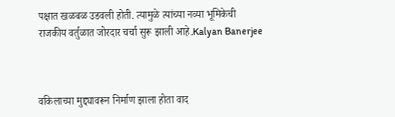पक्षात खळबळ उडवली होती. त्यामुळे त्यांच्या नव्या भूमिकेची राजकीय वर्तुळात जोरदार चर्चा सुरू झाली आहे.Kalyan Banerjee



वकिलाच्या मुद्द्यावरून निर्माण झाला होता वाद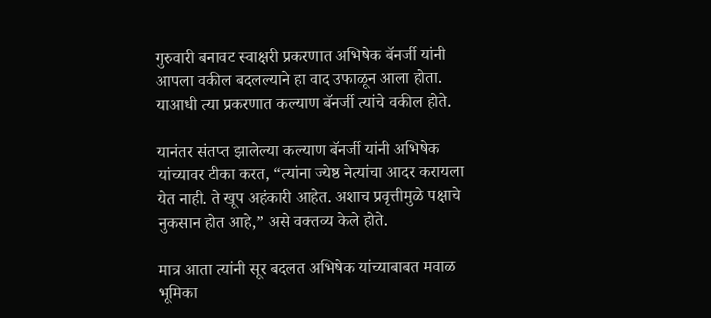गुरुवारी बनावट स्वाक्षरी प्रकरणात अभिषेक बॅनर्जी यांनी आपला वकील बदलल्याने हा वाद उफाळून आला होता. याआधी त्या प्रकरणात कल्याण बॅनर्जी त्यांचे वकील होते.

यानंतर संतप्त झालेल्या कल्याण बॅनर्जी यांनी अभिषेक यांच्यावर टीका करत, “त्यांना ज्येष्ठ नेत्यांचा आदर करायला येत नाही. ते खूप अहंकारी आहेत. अशाच प्रवृत्तीमुळे पक्षाचे नुकसान होत आहे,” असे वक्तव्य केले होते.

मात्र आता त्यांनी सूर बदलत अभिषेक यांच्याबाबत मवाळ भूमिका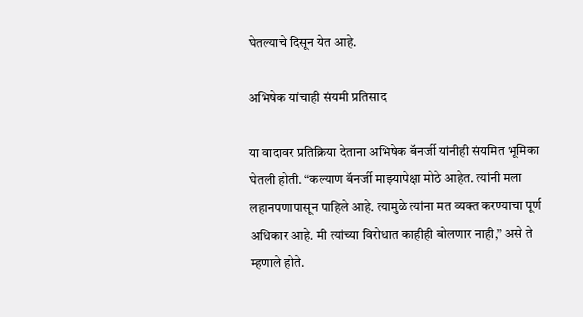घेतल्याचे दिसून येत आहे.

अभिषेक यांचाही संयमी प्रतिसाद

या वादावर प्रतिक्रिया देताना अभिषेक बॅनर्जी यांनीही संयमित भूमिका घेतली होती. “कल्याण बॅनर्जी माझ्यापेक्षा मोठे आहेत. त्यांनी मला लहानपणापासून पाहिले आहे. त्यामुळे त्यांना मत व्यक्त करण्याचा पूर्ण अधिकार आहे. मी त्यांच्या विरोधात काहीही बोलणार नाही,” असे ते म्हणाले होते.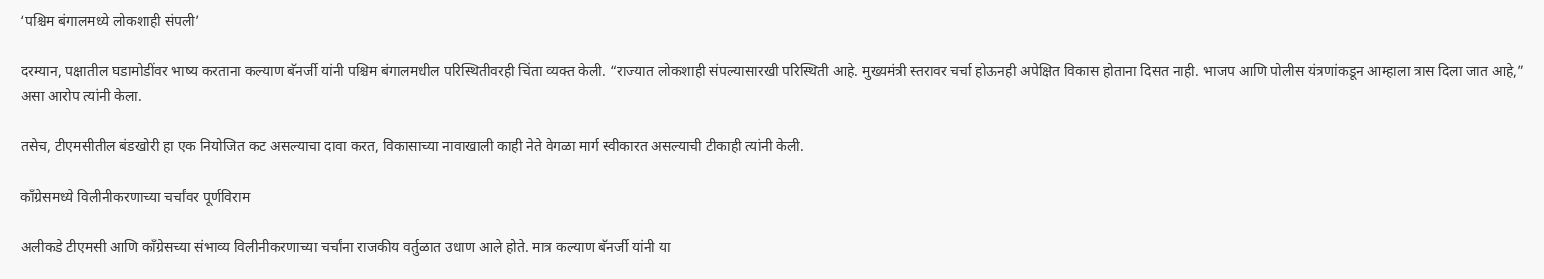‘पश्चिम बंगालमध्ये लोकशाही संपली’

दरम्यान, पक्षातील घडामोडींवर भाष्य करताना कल्याण बॅनर्जी यांनी पश्चिम बंगालमधील परिस्थितीवरही चिंता व्यक्त केली. “राज्यात लोकशाही संपल्यासारखी परिस्थिती आहे. मुख्यमंत्री स्तरावर चर्चा होऊनही अपेक्षित विकास होताना दिसत नाही. भाजप आणि पोलीस यंत्रणांकडून आम्हाला त्रास दिला जात आहे,” असा आरोप त्यांनी केला.

तसेच, टीएमसीतील बंडखोरी हा एक नियोजित कट असल्याचा दावा करत, विकासाच्या नावाखाली काही नेते वेगळा मार्ग स्वीकारत असल्याची टीकाही त्यांनी केली.

काँग्रेसमध्ये विलीनीकरणाच्या चर्चांवर पूर्णविराम

अलीकडे टीएमसी आणि काँग्रेसच्या संभाव्य विलीनीकरणाच्या चर्चांना राजकीय वर्तुळात उधाण आले होते. मात्र कल्याण बॅनर्जी यांनी या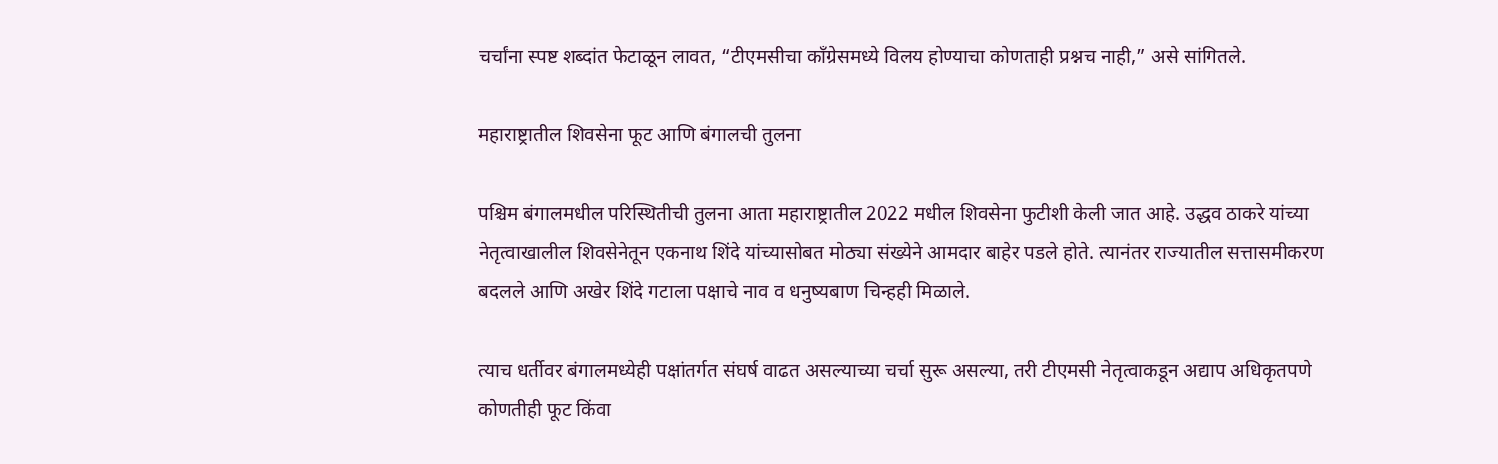चर्चांना स्पष्ट शब्दांत फेटाळून लावत, “टीएमसीचा काँग्रेसमध्ये विलय होण्याचा कोणताही प्रश्नच नाही,” असे सांगितले.

महाराष्ट्रातील शिवसेना फूट आणि बंगालची तुलना

पश्चिम बंगालमधील परिस्थितीची तुलना आता महाराष्ट्रातील 2022 मधील शिवसेना फुटीशी केली जात आहे. उद्धव ठाकरे यांच्या नेतृत्वाखालील शिवसेनेतून एकनाथ शिंदे यांच्यासोबत मोठ्या संख्येने आमदार बाहेर पडले होते. त्यानंतर राज्यातील सत्तासमीकरण बदलले आणि अखेर शिंदे गटाला पक्षाचे नाव व धनुष्यबाण चिन्हही मिळाले.

त्याच धर्तीवर बंगालमध्येही पक्षांतर्गत संघर्ष वाढत असल्याच्या चर्चा सुरू असल्या, तरी टीएमसी नेतृत्वाकडून अद्याप अधिकृतपणे कोणतीही फूट किंवा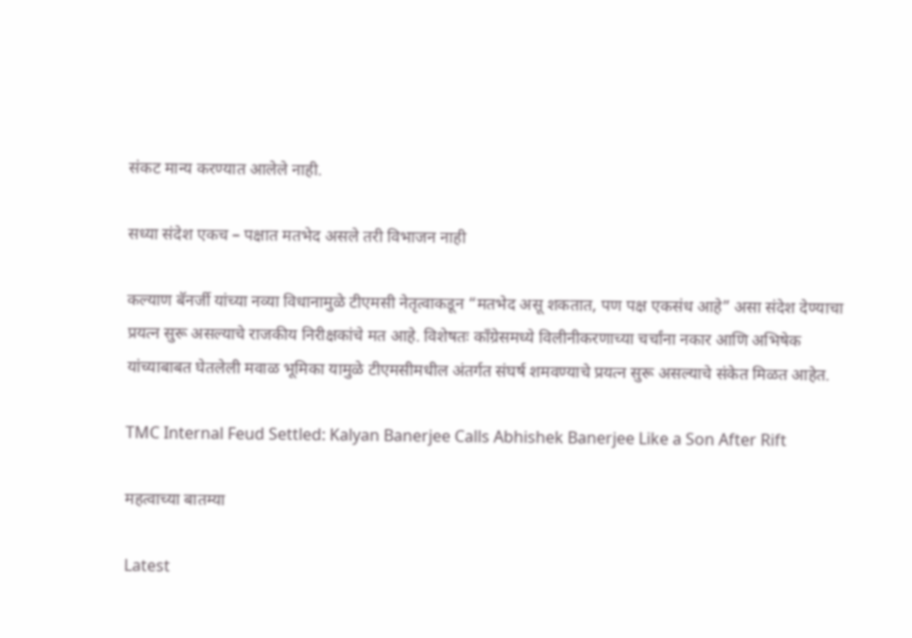संकट मान्य करण्यात आलेले नाही.

सध्या संदेश एकच – पक्षात मतभेद असले तरी विभाजन नाही

कल्याण बॅनर्जी यांच्या नव्या विधानामुळे टीएमसी नेतृत्वाकडून “मतभेद असू शकतात, पण पक्ष एकसंध आहे” असा संदेश देण्याचा प्रयत्न सुरू असल्याचे राजकीय निरीक्षकांचे मत आहे. विशेषतः काँग्रेसमध्ये विलीनीकरणाच्या चर्चांना नकार आणि अभिषेक यांच्याबाबत घेतलेली मवाळ भूमिका यामुळे टीएमसीमधील अंतर्गत संघर्ष शमवण्याचे प्रयत्न सुरू असल्याचे संकेत मिळत आहेत.

TMC Internal Feud Settled: Kalyan Banerjee Calls Abhishek Banerjee Like a Son After Rift

महत्वाच्या बातम्या

Latest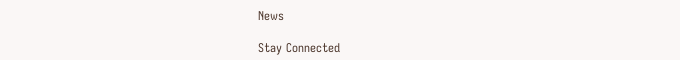News

Stay Connected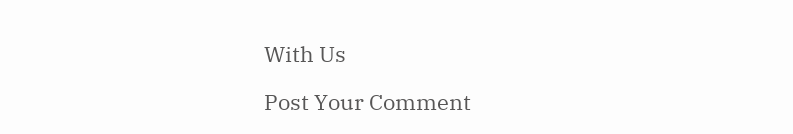With Us

Post Your Comment